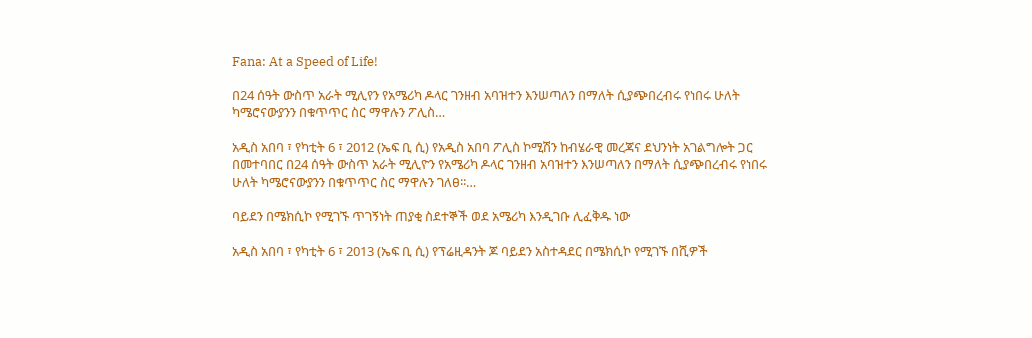Fana: At a Speed of Life!

በ24 ሰዓት ውስጥ አራት ሚሊየን የአሜሪካ ዶላር ገንዘብ አባዝተን እንሠጣለን በማለት ሲያጭበረብሩ የነበሩ ሁለት ካሜሮናውያንን በቁጥጥር ስር ማዋሉን ፖሊስ…

አዲስ አበባ ፣ የካቲት 6 ፣ 2012 (ኤፍ ቢ ሲ) የአዲስ አበባ ፖሊስ ኮሚሽን ከብሄራዊ መረጃና ደህንነት አገልግሎት ጋር በመተባበር በ24 ሰዓት ውስጥ አራት ሚሊዮን የአሜሪካ ዶላር ገንዘብ አባዝተን እንሠጣለን በማለት ሲያጭበረብሩ የነበሩ ሁለት ካሜሮናውያንን በቁጥጥር ስር ማዋሉን ገለፀ፡፡…

ባይደን በሜክሲኮ የሚገኙ ጥገኝነት ጠያቂ ስደተኞች ወደ አሜሪካ እንዲገቡ ሊፈቅዱ ነው

አዲስ አበባ ፣ የካቲት 6 ፣ 2013 (ኤፍ ቢ ሲ) የፕሬዚዳንት ጆ ባይደን አስተዳደር በሜክሲኮ የሚገኙ በሺዎች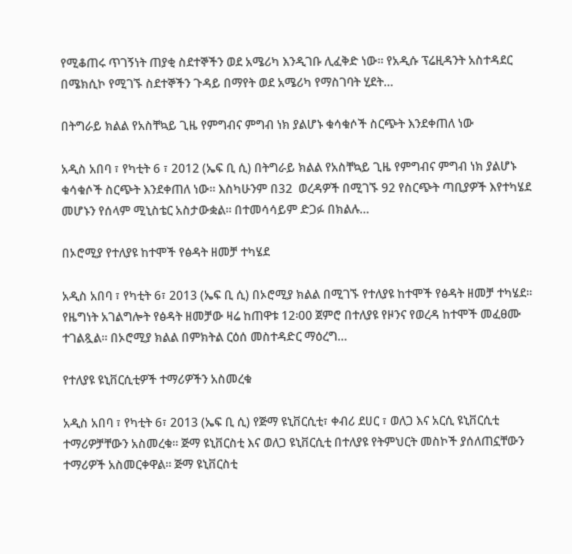የሚቆጠሩ ጥገኝነት ጠያቂ ስደተኞችን ወደ አሜሪካ እንዲገቡ ሊፈቅድ ነው፡፡ የአዲሱ ፕሬዚዳንት አስተዳደር በሜክሲኮ የሚገኙ ስደተኞችን ጉዳይ በማየት ወደ አሜሪካ የማስገባት ሂደት…

በትግራይ ክልል የአስቸኳይ ጊዜ የምግብና ምግብ ነክ ያልሆኑ ቁሳቁሶች ስርጭት እንደቀጠለ ነው

አዲስ አበባ ፣ የካቲት 6 ፣ 2012 (ኤፍ ቢ ሲ) በትግራይ ክልል የአስቸኳይ ጊዜ የምግብና ምግብ ነክ ያልሆኑ ቁሳቁሶች ስርጭት እንደቀጠለ ነው፡፡ እስካሁንም በ32  ወረዳዎች በሚገኙ 92 የስርጭት ጣቢያዎች እየተካሄደ መሆኑን የሰላም ሚኒስቴር አስታውቋል፡፡ በተመሳሳይም ድጋፉ በክልሉ…

በኦሮሚያ የተለያዩ ከተሞች የፅዳት ዘመቻ ተካሄደ

አዲስ አበባ ፣ የካቲት 6፣ 2013 (ኤፍ ቢ ሲ) በኦሮሚያ ክልል በሚገኙ የተለያዩ ከተሞች የፅዳት ዘመቻ ተካሄደ፡፡ የዜግነት አገልግሎት የፅዳት ዘመቻው ዛሬ ከጠዋቱ 12፡00 ጀምሮ በተለያዩ የዞንና የወረዳ ከተሞች መፈፀሙ ተገልጿል፡፡ በኦሮሚያ ክልል በምክትል ርዕሰ መስተዳድር ማዕረግ…

የተለያዩ ዩኒቨርሲቲዎች ተማሪዎችን አስመረቁ

አዲስ አበባ ፣ የካቲት 6፣ 2013 (ኤፍ ቢ ሲ) የጅማ ዩኒቨርሲቲ፣ ቀብሪ ደሀር ፣ ወለጋ እና አርሲ ዩኒቨርሲቲ ተማሪዎቻቸውን አስመረቁ፡፡ ጅማ ዩኒቨርስቲ እና ወለጋ ዩኒቨርሲቲ በተለያዩ የትምህርት መስኮች ያሰለጠኗቸውን ተማሪዎች አስመርቀዋል፡፡ ጅማ ዩኒቨርስቲ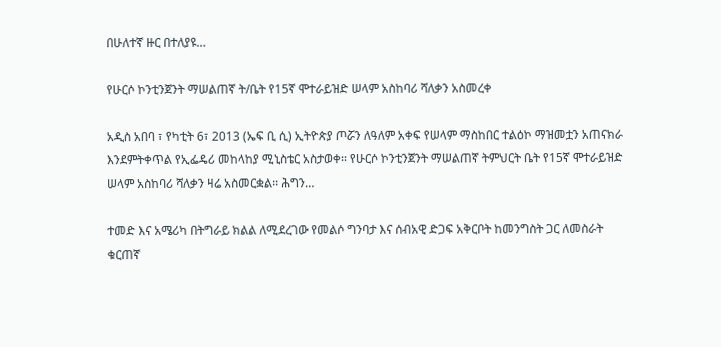በሁለተኛ ዙር በተለያዩ…

የሁርሶ ኮንቲንጀንት ማሠልጠኛ ት/ቤት የ15ኛ ሞተራይዝድ ሠላም አስከባሪ ሻለቃን አስመረቀ

አዲስ አበባ ፣ የካቲት 6፣ 2013 (ኤፍ ቢ ሲ) ኢትዮጵያ ጦሯን ለዓለም አቀፍ የሠላም ማስከበር ተልዕኮ ማዝመቷን አጠናክራ እንደምትቀጥል የኢፌዴሪ መከላከያ ሚኒስቴር አስታወቀ፡፡ የሁርሶ ኮንቲንጀንት ማሠልጠኛ ትምህርት ቤት የ15ኛ ሞተራይዝድ ሠላም አስከባሪ ሻለቃን ዛሬ አስመርቋል፡፡ ሕግን…

ተመድ እና አሜሪካ በትግራይ ክልል ለሚደረገው የመልሶ ግንባታ እና ሰብአዊ ድጋፍ አቅርቦት ከመንግስት ጋር ለመስራት ቁርጠኛ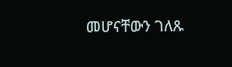መሆናቸውን ገለጹ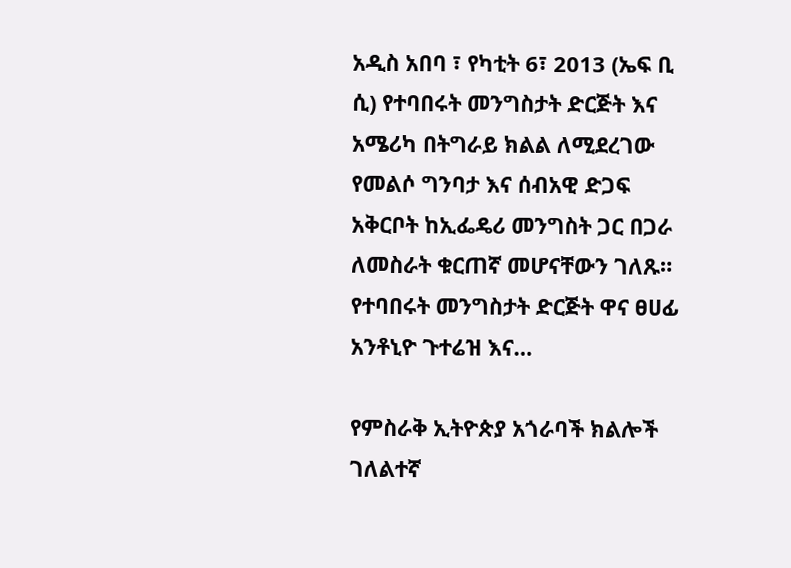አዲስ አበባ ፣ የካቲት 6፣ 2013 (ኤፍ ቢ ሲ) የተባበሩት መንግስታት ድርጅት እና አሜሪካ በትግራይ ክልል ለሚደረገው የመልሶ ግንባታ እና ሰብአዊ ድጋፍ አቅርቦት ከኢፌዴሪ መንግስት ጋር በጋራ ለመስራት ቁርጠኛ መሆናቸውን ገለጹ። የተባበሩት መንግስታት ድርጅት ዋና ፀሀፊ አንቶኒዮ ጉተሬዝ እና…

የምስራቅ ኢትዮጵያ አጎራባች ክልሎች ገለልተኛ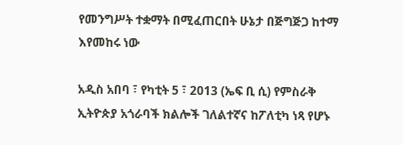የመንግሥት ተቋማት በሚፈጠርበት ሁኔታ በጅግጅጋ ከተማ እየመከሩ ነው

አዲስ አበባ ፣ የካቲት 5 ፣ 2013 (ኤፍ ቢ ሲ) የምስራቅ ኢትዮጵያ አጎራባች ክልሎች ገለልተኛና ከፖለቲካ ነጻ የሆኑ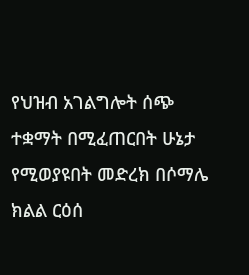የህዝብ አገልግሎት ሰጭ ተቋማት በሚፈጠርበት ሁኔታ የሚወያዩበት መድረክ በሶማሌ ክልል ርዕሰ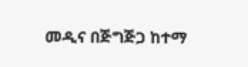መዲና በጅግጅጋ ከተማ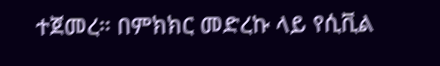ተጀመረ። በምክክር መድረኩ ላይ የሲቪል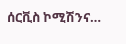ሰርቪስ ኮሚሽንና…